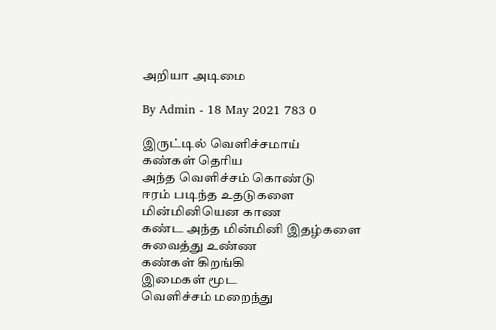அறியா அடிமை

By Admin - 18 May 2021 783 0

இருட்டில் வெளிச்சமாய்
கண்கள் தெரிய
அந்த வெளிச்சம் கொண்டு
ஈரம் படிந்த உதடுகளை
மின்மினியென காண
கண்ட அந்த மின்மினி இதழ்களை
சுவைத்து உண்ண
கண்கள் கிறங்கி
இமைகள் மூட
வெளிச்சம் மறைந்து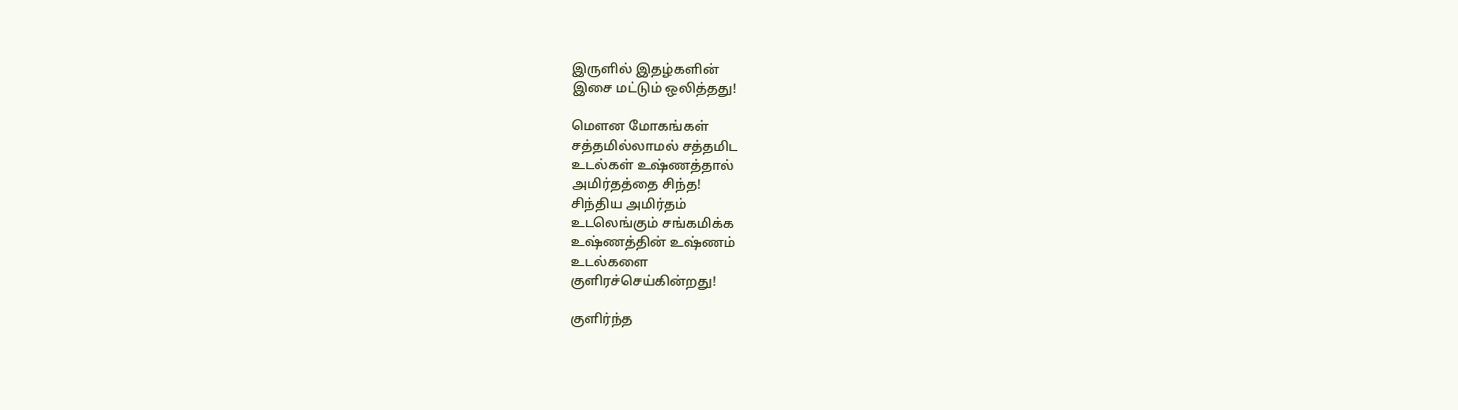இருளில் இதழ்களின்
இசை மட்டும் ஒலித்தது!

மௌன மோகங்கள்
சத்தமில்லாமல் சத்தமிட
உடல்கள் உஷ்ணத்தால்
அமிர்தத்தை சிந்த!
சிந்திய அமிர்தம்
உடலெங்கும் சங்கமிக்க
உஷ்ணத்தின் உஷ்ணம்
உடல்களை
குளிரச்செய்கின்றது!

குளிர்ந்த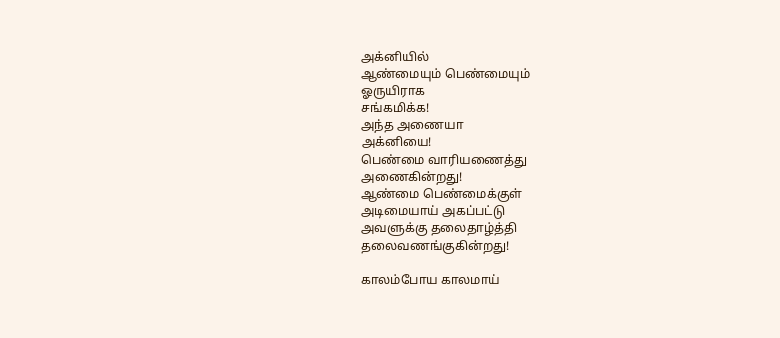அக்னியில்
ஆண்மையும் பெண்மையும்
ஓருயிராக
சங்கமிக்க!
அந்த அணையா
அக்னியை!
பெண்மை வாரியணைத்து
அணைகின்றது!
ஆண்மை பெண்மைக்குள்
அடிமையாய் அகப்பட்டு
அவளுக்கு தலைதாழ்த்தி
தலைவணங்குகின்றது!

காலம்போய காலமாய்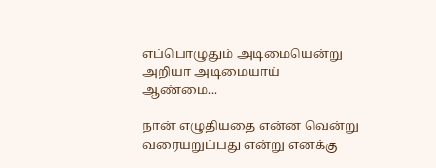எப்பொழுதும் அடிமையென்று
அறியா அடிமையாய்
ஆண்மை...

நான் எழுதியதை என்ன வென்று வரையறுப்பது என்று எனக்கு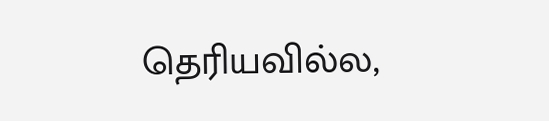தெரியவில்ல,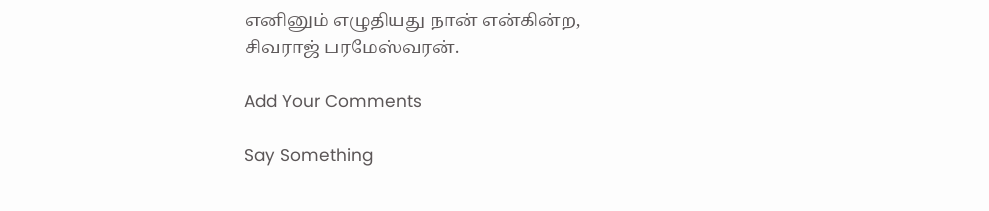எனினும் எழுதியது நான் என்கின்ற,
சிவராஜ் பரமேஸ்வரன்.

Add Your Comments

Say Something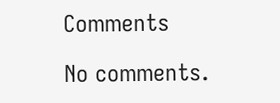Comments

No comments.